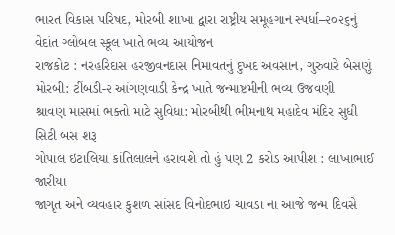ભારત વિકાસ પરિષદ, મોરબી શાખા દ્વારા રાષ્ટ્રીય સમૂહગાન સ્પર્ધા–૨૦૨૬નું વેદાંત ગ્લોબલ સ્કૂલ ખાતે ભવ્ય આયોજન
રાજકોટ : નરહરિદાસ હરજીવનદાસ નિમાવતનું દુખદ અવસાન, ગુરુવારે બેસણું
મોરબી: ટીંબડી-૨ આંગણવાડી કેન્દ્ર ખાતે જન્માષ્ટમીની ભવ્ય ઉજવણી
શ્રાવણ માસમાં ભક્તો માટે સુવિધા: મોરબીથી ભીમનાથ મહાદેવ મંદિર સુધી સિટી બસ શરૂ
ગોપાલ ઇટાલિયા કાંતિલાલને હરાવશે તો હું પણ 2 કરોડ આપીશ : લાખાભાઈ જારીયા
જાગૃત અને વ્યવહાર કુશળ સાંસદ વિનોદભાઇ ચાવડા ના આજે જન્મ દિવસે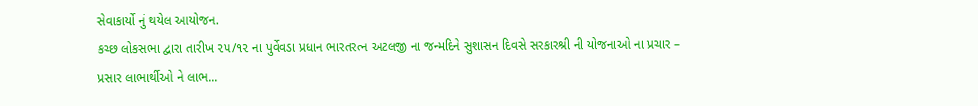સેવાકાર્યો નું થયેલ આયોજન.
કચ્છ લોકસભા દ્વારા તારીખ ૨૫/૧૨ ના પુર્વેવડા પ્રધાન ભારતરત્ન અટલજી ના જન્મદિને સુશાસન દિવસે સરકારશ્રી ની યોજનાઓ ના પ્રચાર – પ્રસાર લાભાર્થીઓ ને લાભ...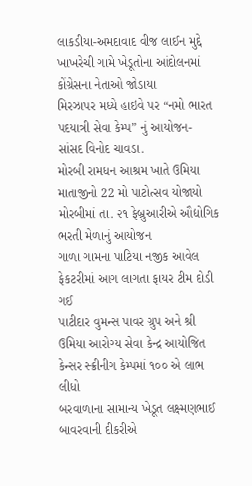લાકડીયા-અમદાવાદ વીજ લાઈન મુદ્દે ખાખરેચી ગામે ખેડૂતોના આંદોલનમાં કોંગ્રેસના નેતાઓ જોડાયા
મિરઝાપર મધ્યે હાઇવે પર “નમો ભારત પદયાત્રી સેવા કેમ્પ” નું આયોજન- સાંસદ વિનોદ ચાવડા.
મોરબી રામધન આશ્રમ ખાતે ઉમિયા માતાજીનો 22 મો પાટોત્સવ યોજાયો
મોરબીમાં તા. ૨૧ ફેબ્રુઆરીએ ઔદ્યોગિક ભરતી મેળાનું આયોજન
ગાળા ગામના પાટિયા નજીક આવેલ ફેકટરીમાં આગ લાગતા ફાયર ટીમ દોડી ગઈ
પાટીદાર વુમન્સ પાવર ગ્રુપ અને શ્રી ઉમિયા આરોગ્ય સેવા કેન્દ્ર આયોજિત કેન્સર સ્ક્રીનીગ કેમ્પમાં ૧૦૦ એ લાભ લીધો
બરવાળાના સામાન્ય ખેડૂત લક્ષ્મણભાઈ બાવરવાની દીકરીએ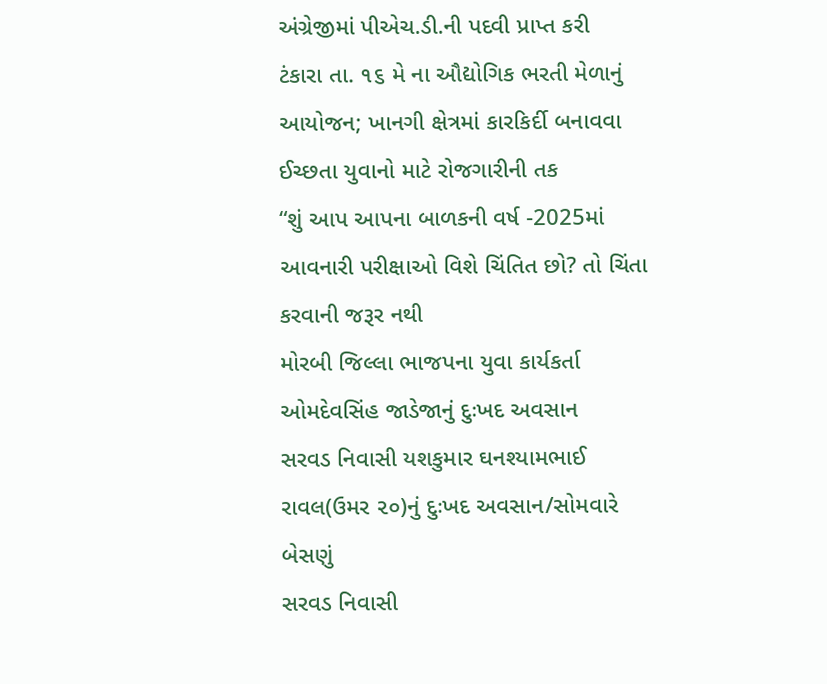અંગ્રેજીમાં પીએચ.ડી.ની પદવી પ્રાપ્ત કરી
ટંકારા તા. ૧૬ મે ના ઔદ્યોગિક ભરતી મેળાનું આયોજન; ખાનગી ક્ષેત્રમાં કારકિર્દી બનાવવા ઈચ્છતા યુવાનો માટે રોજગારીની તક
“શું આપ આપના બાળકની વર્ષ -2025માં આવનારી પરીક્ષાઓ વિશે ચિંતિત છો? તો ચિંતા કરવાની જરૂર નથી
મોરબી જિલ્લા ભાજપના યુવા કાર્યકર્તા ઓમદેવસિંહ જાડેજાનું દુઃખદ અવસાન
સરવડ નિવાસી યશકુમાર ઘનશ્યામભાઈ રાવલ(ઉમર ૨૦)નું દુઃખદ અવસાન/સોમવારે બેસણું
સરવડ નિવાસી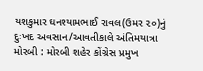યશકુમાર ઘનશ્યામભાઈ રાવલ(ઉમર ૨૦)નું દુઃખદ અવસાન/આવતીકાલે અંતિમયાત્રા
મોરબી : મોરબી શહેર કોંગ્રેસ પ્રમુખ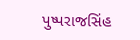પુષ્પરાજસિંહ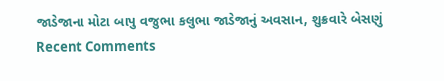જાડેજાના મોટા બાપુ વજુભા કલુભા જાડેજાનું અવસાન, શુક્રવારે બેસણું
Recent Comments